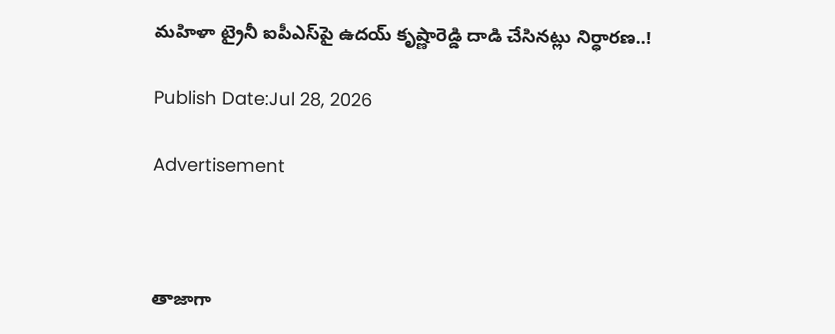మహిళా ట్రైనీ ఐపీఎస్‌పై ఉదయ్ కృష్ణారెడ్డి దాడి చేసినట్లు నిర్ధారణ..!

Publish Date:Jul 28, 2026

Advertisement



తాజాగా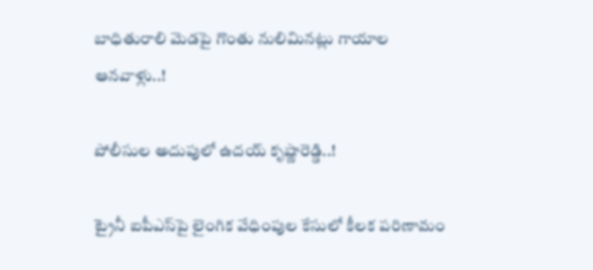బాధితురాలి మెడపై గొంతు నులిమినట్లు గాయాల ఆనవాళ్లు..!

పోలీసుల అదుపులో ఉదయ్ కృష్ణారెడ్డి..!

ట్రైనీ ఐపీఎస్‌పై లైంగిక వేధింపుల కేసులో కీలక పరిణామం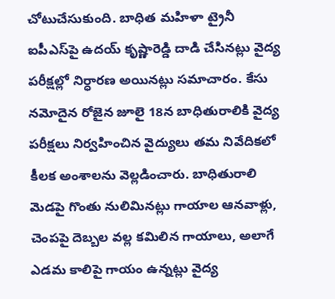చోటుచేసుకుంది. బాధిత మహిళా ట్రైనీ ఐపీఎస్‌పై ఉదయ్ కృష్ణారెడ్డి దాడి చేసినట్లు వైద్య పరీక్షల్లో నిర్ధారణ అయినట్లు సమాచారం. కేసు నమోదైన రోజైన జూలై 18న బాధితురాలికి వైద్య పరీక్షలు నిర్వహించిన వైద్యులు తమ నివేదికలో కీలక అంశాలను వెల్లడించారు. బాధితురాలి మెడపై గొంతు నులిమినట్లు గాయాల ఆనవాళ్లు, చెంపపై దెబ్బల వల్ల కమిలిన గాయాలు, అలాగే ఎడమ కాలిపై గాయం ఉన్నట్లు వైద్య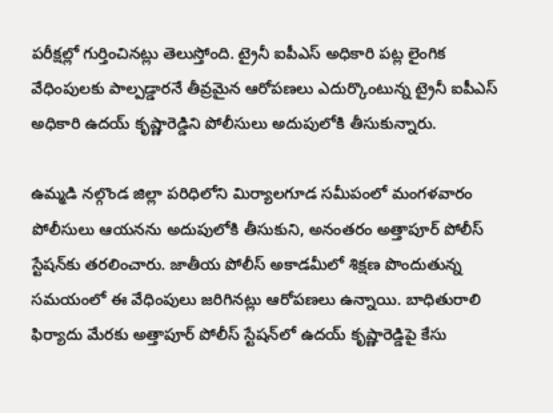పరీక్షల్లో గుర్తించినట్లు తెలుస్తోంది. ట్రైనీ ఐపీఎస్ అధికారి పట్ల లైంగిక వేధింపులకు పాల్పడ్డారనే తీవ్రమైన ఆరోపణలు ఎదుర్కొంటున్న ట్రైనీ ఐపీఎస్ అధికారి ఉదయ్ కృష్ణారెడ్డిని పోలీసులు అదుపులోకి తీసుకున్నారు.

ఉమ్మడి నల్గొండ జిల్లా పరిధిలోని మిర్యాలగూడ సమీపంలో మంగళవారం పోలీసులు ఆయనను అదుపులోకి తీసుకుని, అనంతరం అత్తాపూర్ పోలీస్ స్టేషన్‌కు తరలించారు. జాతీయ పోలీస్ అకాడమీలో శిక్షణ పొందుతున్న సమయంలో ఈ వేధింపులు జరిగినట్లు ఆరోపణలు ఉన్నాయి. బాధితురాలి ఫిర్యాదు మేరకు అత్తాపూర్ పోలీస్ స్టేషన్‌లో ఉదయ్ కృష్ణారెడ్డిపై కేసు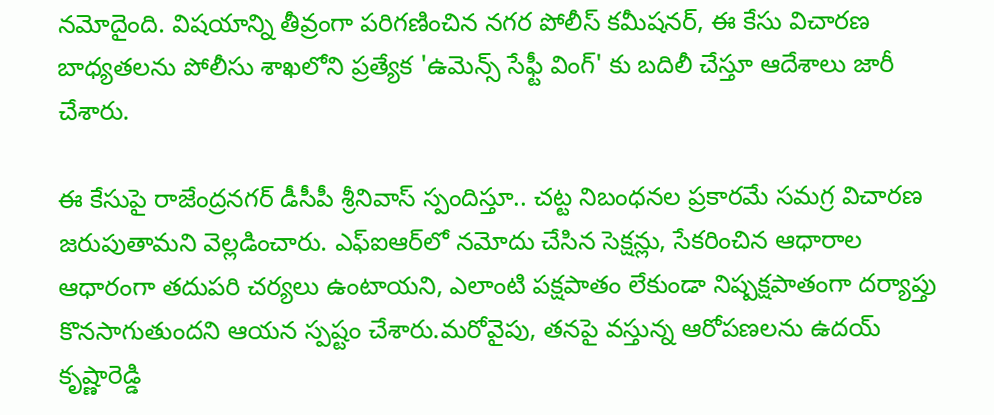నమోదైంది. విషయాన్ని తీవ్రంగా పరిగణించిన నగర పోలీస్ కమీషనర్, ఈ కేసు విచారణ బాధ్యతలను పోలీసు శాఖలోని ప్రత్యేక 'ఉమెన్స్ సేఫ్టీ వింగ్' కు బదిలీ చేస్తూ ఆదేశాలు జారీ చేశారు.

ఈ కేసుపై రాజేంద్రనగర్ డీసీపీ శ్రీనివాస్ స్పందిస్తూ.. చట్ట నిబంధనల ప్రకారమే సమగ్ర విచారణ జరుపుతామని వెల్లడించారు. ఎఫ్ఐఆర్‌లో నమోదు చేసిన సెక్షన్లు, సేకరించిన ఆధారాల ఆధారంగా తదుపరి చర్యలు ఉంటాయని, ఎలాంటి పక్షపాతం లేకుండా నిష్పక్షపాతంగా దర్యాప్తు కొనసాగుతుందని ఆయన స్పష్టం చేశారు.మరోవైపు, తనపై వస్తున్న ఆరోపణలను ఉదయ్ కృష్ణారెడ్డి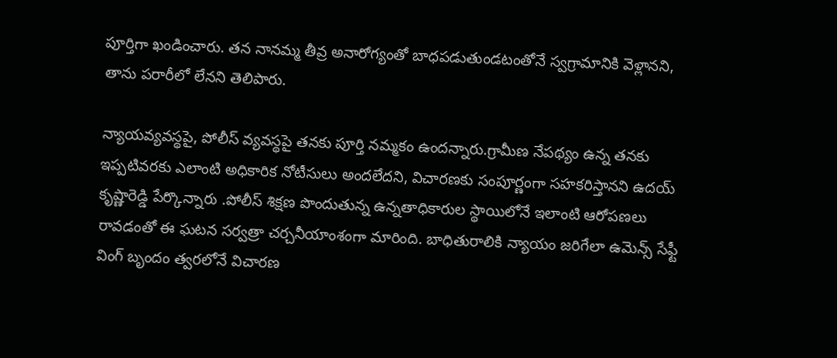పూర్తిగా ఖండించారు. తన నానమ్మ తీవ్ర అనారోగ్యంతో బాధపడుతుండటంతోనే స్వగ్రామానికి వెళ్లానని, తాను పరారీలో లేనని తెలిపారు.

న్యాయవ్యవస్థపై, పోలీస్ వ్యవస్థపై తనకు పూర్తి నమ్మకం ఉందన్నారు.గ్రామీణ నేపథ్యం ఉన్న తనకు ఇప్పటివరకు ఎలాంటి అధికారిక నోటీసులు అందలేదని, విచారణకు సంపూర్ణంగా సహకరిస్తానని ఉదయ్ కృష్ణారెడ్డి పేర్కొన్నారు .పోలీస్ శిక్షణ పొందుతున్న ఉన్నతాధికారుల స్థాయిలోనే ఇలాంటి ఆరోపణలు రావడంతో ఈ ఘటన సర్వత్రా చర్చనీయాంశంగా మారింది. బాధితురాలికి న్యాయం జరిగేలా ఉమెన్స్ సేఫ్టీ వింగ్ బృందం త్వరలోనే విచారణ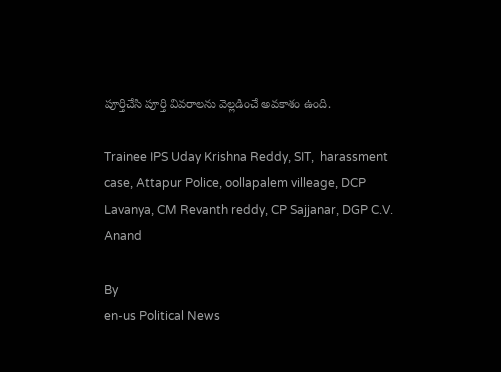పూర్తిచేసి పూర్తి వివరాలను వెల్లడించే అవకాశం ఉంది.

Trainee IPS Uday Krishna Reddy, SIT,  harassment case, Attapur Police, oollapalem villeage, DCP Lavanya, CM Revanth reddy, CP Sajjanar, DGP C.V. Anand

By
en-us Political News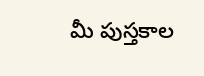మీ పుస్తకాల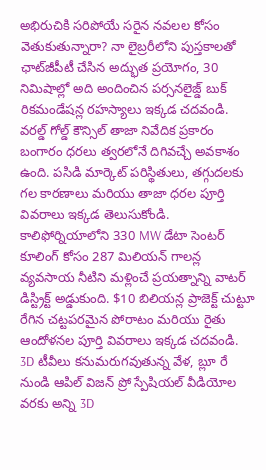అభిరుచికి సరిపోయే సరైన నవలల కోసం వెతుకుతున్నారా? నా లైబ్రరీలోని పుస్తకాలతో ఛాట్‌జీపీటీ చేసిన అద్భుత ప్రయోగం, 30 నిమిషాల్లో అది అందించిన పర్సనలైజ్డ్ బుక్ రికమండేషన్ల రహస్యాలు ఇక్కడ చదవండి.
వరల్డ్ గోల్డ్ కౌన్సిల్ తాజా నివేదిక ప్రకారం బంగారం ధరలు త్వరలోనే దిగివచ్చే అవకాశం ఉంది. పసిడి మార్కెట్ పరిస్థితులు, తగ్గుదలకు గల కారణాలు మరియు తాజా ధరల పూర్తి వివరాలు ఇక్కడ తెలుసుకోండి.
కాలిఫోర్నియాలోని 330 MW డేటా సెంటర్ కూలింగ్ కోసం 287 మిలియన్ గాలన్ల వ్యవసాయ నీటిని మళ్లించే ప్రయత్నాన్ని వాటర్ డిస్ట్రిక్ట్ అడ్డుకుంది. $10 బిలియన్ల ప్రాజెక్ట్ చుట్టూ రేగిన చట్టపరమైన పోరాటం మరియు రైతు ఆందోళనల పూర్తి వివరాలు ఇక్కడ చదవండి.
3D టీవీలు కనుమరుగవుతున్న వేళ, బ్లూ రే నుండి ఆపిల్ విజన్ ప్రో స్పేషియల్ వీడియోల వరకు అన్ని 3D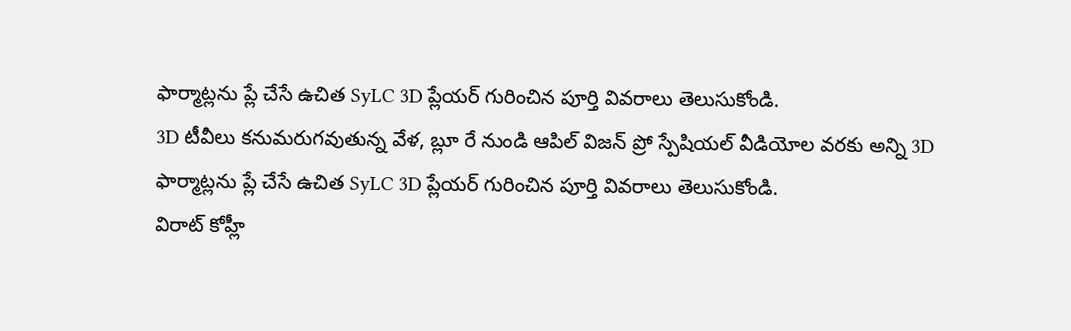ఫార్మాట్లను ప్లే చేసే ఉచిత SyLC 3D ప్లేయర్ గురించిన పూర్తి వివరాలు తెలుసుకోండి.
3D టీవీలు కనుమరుగవుతున్న వేళ, బ్లూ రే నుండి ఆపిల్ విజన్ ప్రో స్పేషియల్ వీడియోల వరకు అన్ని 3D ఫార్మాట్లను ప్లే చేసే ఉచిత SyLC 3D ప్లేయర్ గురించిన పూర్తి వివరాలు తెలుసుకోండి.
విరాట్ కోహ్లీ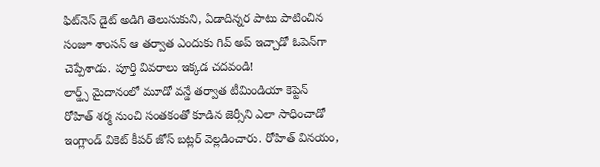ఫిట్‌నెస్ డైట్ అడిగి తెలుసుకుని, ఏడాదిన్నర పాటు పాటించిన సంజూ శాంసన్ ఆ తర్వాత ఎందుకు గివ్ అప్ ఇచ్చాడో ఓపెన్‌గా చెప్పేశాడు. పూర్తి వివరాలు ఇక్కడ చదవండి!
లార్డ్స్ మైదానంలో మూడో వన్డే తర్వాత టీమిండియా కెప్టెన్ రోహిత్ శర్మ నుంచి సంతకంతో కూడిన జెర్సీని ఎలా సాధించాడో ఇంగ్లాండ్ వికెట్ కీపర్ జోస్ బట్లర్ వెల్లడించారు. రోహిత్ వినయం,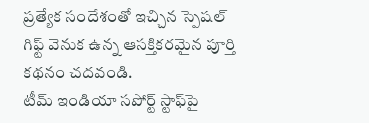ప్రత్యేక సందేశంతో ఇచ్చిన స్పెషల్ గిఫ్ట్ వెనుక ఉన్న ఆసక్తికరమైన పూర్తి కథనం చదవండి.
టీమ్ ఇండియా సపోర్ట్ స్టాఫ్‌పై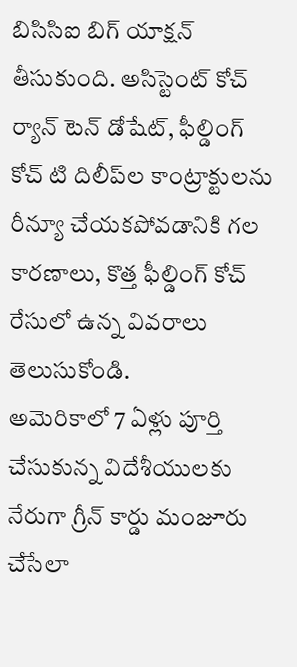బిసిసిఐ బిగ్ యాక్షన్ తీసుకుంది. అసిస్టెంట్ కోచ్ ర్యాన్ టెన్ డోషేట్, ఫీల్డింగ్ కోచ్ టి దిలీప్‌ల కాంట్రాక్టులను రీన్యూ చేయకపోవడానికి గల కారణాలు, కొత్త ఫీల్డింగ్ కోచ్ రేసులో ఉన్న వివరాలు తెలుసుకోండి.
అమెరికాలో 7 ఏళ్లు పూర్తి చేసుకున్న విదేశీయులకు నేరుగా గ్రీన్ కార్డు మంజూరు చేసేలా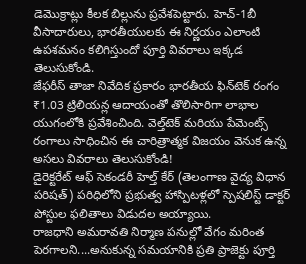డెమొక్రాట్లు కీలక బిల్లును ప్రవేశపెట్టారు. హెచ్-1బీ వీసాదారులు, భారతీయులకు ఈ నిర్ణయం ఎలాంటి ఉపశమనం కలిగిస్తుందో పూర్తి వివరాలు ఇక్కడ తెలుసుకోండి.
జేఫరీస్ తాజా నివేదిక ప్రకారం భారతీయ ఫిన్‌టెక్ రంగం ₹1.03 ట్రిలియన్ల ఆదాయంతో తొలిసారిగా లాభాల యుగంలోకి ప్రవేశించింది. వెల్త్‌టెక్ మరియు పేమెంట్స్ రంగాలు సాధించిన ఈ చారిత్రాత్మక విజయం వెనుక ఉన్న అసలు వివరాలు తెలుసుకోండి!
డైరెక్టరేట్ ఆఫ్ సెకండరీ హెల్త్ కేర్ (తెలంగాణ వైద్య విధాన పరిషత్) పరిధిలోని ప్రభుత్వ హాస్పిటళ్లలో స్పెషలిస్ట్ డాక్టర్ పోస్టుల ఫలితాలు విడుదల అయ్యాయి.
రాజధాని అమరావతి నిర్మాణ పనుల్లో వేగం మరింత పెరగాలని....అనుకున్న సమయానికి ప్రతి ప్రాజెక్టు పూర్తి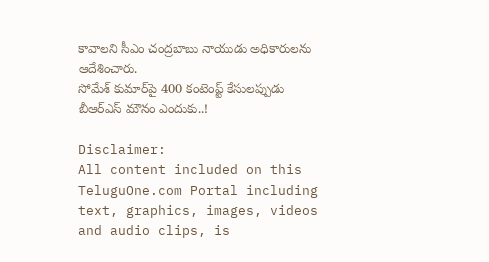కావాలని సీఎం చంద్రబాబు నాయుడు అధికారులను ఆదేశించారు.
సోమేశ్ కుమార్‌పై 400 కంటెంప్ట్ కేసులప్పుడు బీఆర్‌ఎస్ మౌనం ఎందుకు..!

Disclaimer:
All content included on this TeluguOne.com Portal including text, graphics, images, videos and audio clips, is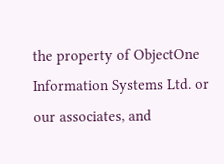the property of ObjectOne Information Systems Ltd. or our associates, and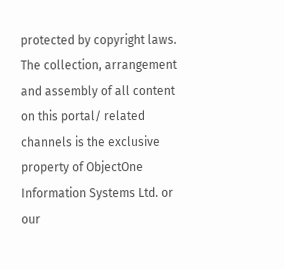protected by copyright laws. The collection, arrangement and assembly of all content on this portal/ related channels is the exclusive property of ObjectOne Information Systems Ltd. or our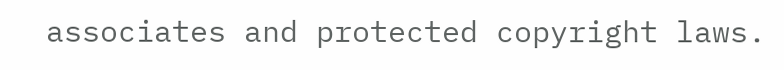associates and protected copyright laws.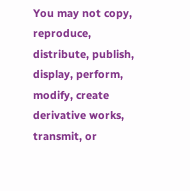You may not copy, reproduce, distribute, publish, display, perform, modify, create derivative works, transmit, or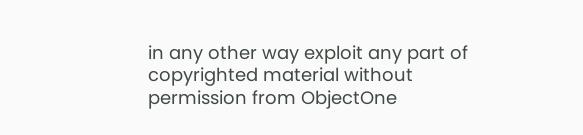in any other way exploit any part of copyrighted material without permission from ObjectOne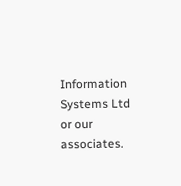Information Systems Ltd or our associates.